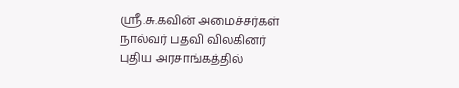ஸ்ரீ.சு.கவின் அமைச்சர்கள் நால்வர் பதவி விலகினர்
புதிய அரசாங்கத்தில்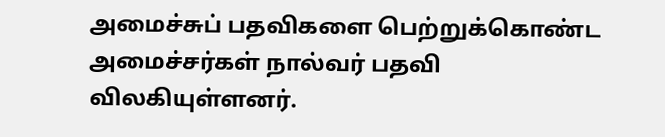அமைச்சுப் பதவிகளை பெற்றுக்கொண்ட அமைச்சர்கள் நால்வர் பதவி விலகியுள்ளனர்.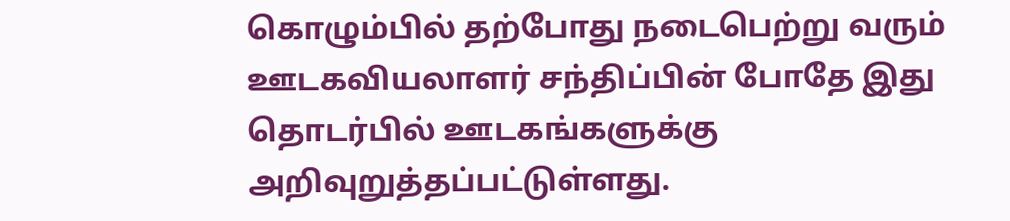கொழும்பில் தற்போது நடைபெற்று வரும் ஊடகவியலாளர் சந்திப்பின் போதே இது தொடர்பில் ஊடகங்களுக்கு அறிவுறுத்தப்பட்டுள்ளது.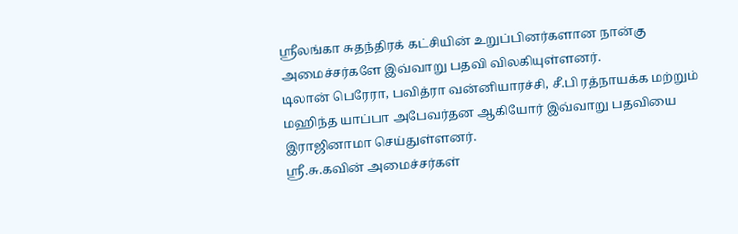ஸ்ரீலங்கா சுதந்திரக் கட்சியின் உறுப்பினர்களான நான்கு அமைச்சர்களே இவ்வாறு பதவி விலகியுள்ளனர்.
டிலான் பெரேரா, பவித்ரா வன்னியாரச்சி, சீ.பி ரத்நாயக்க மற்றும் மஹிந்த யாப்பா அபேவர்தன ஆகியோர் இவ்வாறு பதவியை இராஜினாமா செய்துள்ளனர்.
ஸ்ரீ.சு.கவின் அமைச்சர்கள்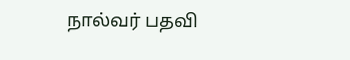நால்வர் பதவி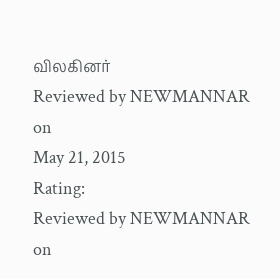விலகினர்
Reviewed by NEWMANNAR
on
May 21, 2015
Rating:
Reviewed by NEWMANNAR
on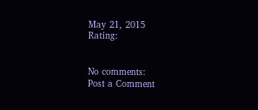May 21, 2015
Rating:


No comments:
Post a Comment